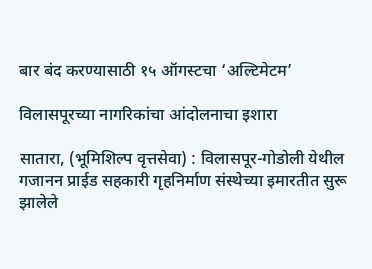बार बंद करण्यासाठी १५ ऑगस्टचा ‘अल्टिमेटम’

विलासपूरच्या नागरिकांचा आंदोलनाचा इशारा

सातारा, (भूमिशिल्प वृत्तसेवा) : विलासपूर-गोडोली येथील गजानन प्राईड सहकारी गृहनिर्माण संस्थेच्या इमारतीत सुरू झालेले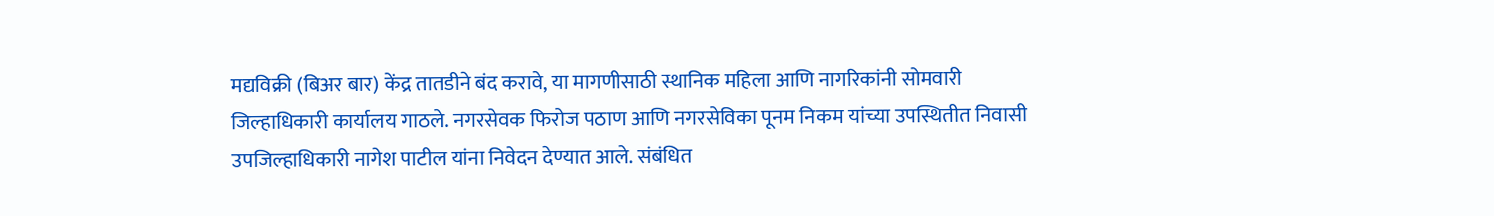मद्यविक्री (बिअर बार) केंद्र तातडीने बंद करावे, या मागणीसाठी स्थानिक महिला आणि नागरिकांनी सोमवारी जिल्हाधिकारी कार्यालय गाठले. नगरसेवक फिरोज पठाण आणि नगरसेविका पूनम निकम यांच्या उपस्थितीत निवासी उपजिल्हाधिकारी नागेश पाटील यांना निवेदन देण्यात आले. संबंधित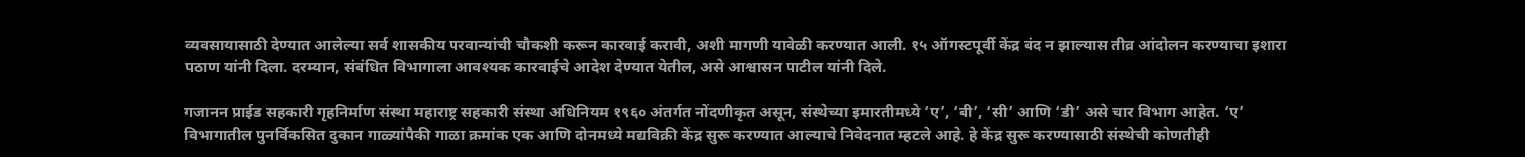व्यवसायासाठी देण्यात आलेल्या सर्व शासकीय परवान्यांची चौकशी करून कारवाई करावी, अशी मागणी यावेळी करण्यात आली. १५ ऑगस्टपूर्वी केंद्र बंद न झाल्यास तीव्र आंदोलन करण्याचा इशारा पठाण यांनी दिला. दरम्यान, संबंधित विभागाला आवश्यक कारवाईचे आदेश देण्यात येतील, असे आश्वासन पाटील यांनी दिले.

गजानन प्राईड सहकारी गृहनिर्माण संस्था महाराष्ट्र सहकारी संस्था अधिनियम १९६० अंतर्गत नोंदणीकृत असून, संस्थेच्या इमारतीमध्ये ‘ए’, ‘बी’, ‘सी’ आणि ‘डी’ असे चार विभाग आहेत. ‘ए’ विभागातील पुनर्विकसित दुकान गाळ्यांपैकी गाळा क्रमांक एक आणि दोनमध्ये मद्यविक्री केंद्र सुरू करण्यात आल्याचे निवेदनात म्हटले आहे. हे केंद्र सुरू करण्यासाठी संस्थेची कोणतीही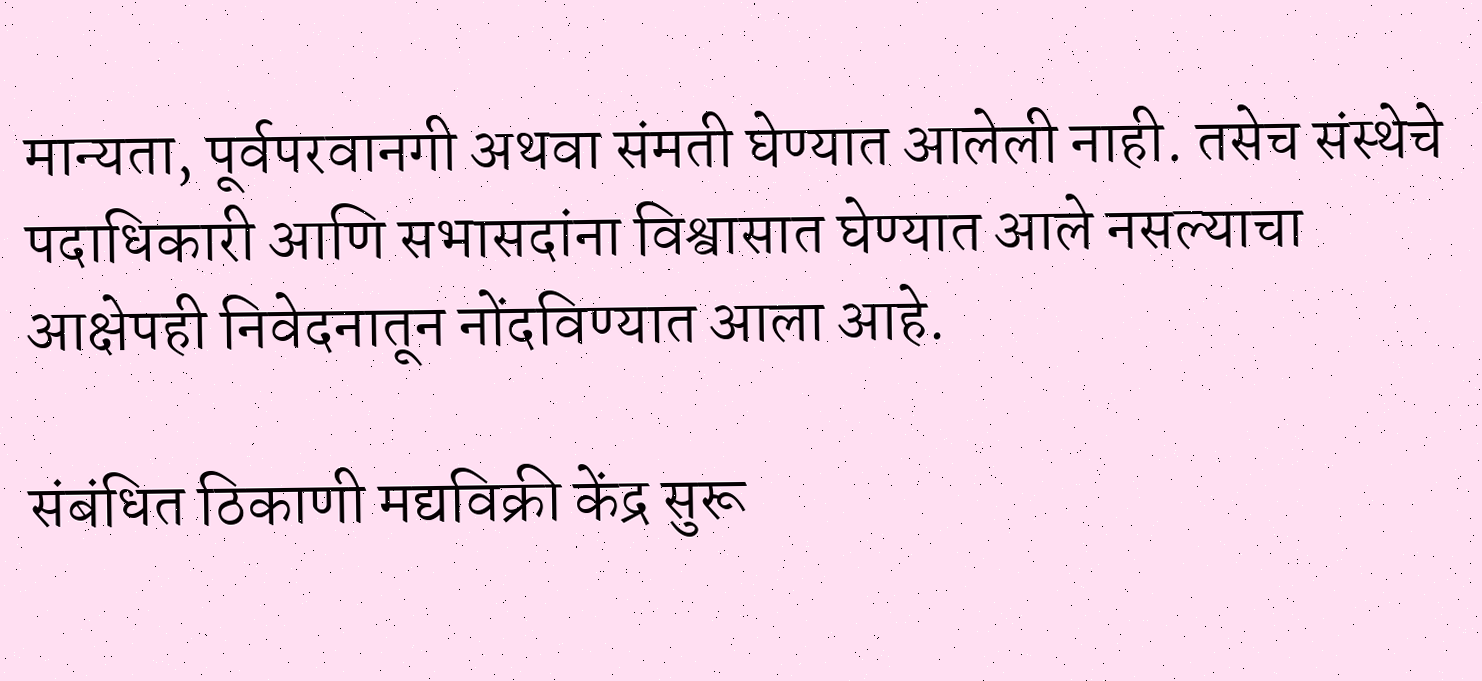मान्यता, पूर्वपरवानगी अथवा संमती घेण्यात आलेली नाही. तसेच संस्थेचे पदाधिकारी आणि सभासदांना विश्वासात घेण्यात आले नसल्याचा आक्षेपही निवेदनातून नोंदविण्यात आला आहे.

संबंधित ठिकाणी मद्यविक्री केंद्र सुरू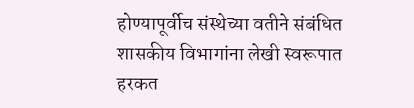होण्यापूर्वीच संस्थेच्या वतीने संबंधित शासकीय विभागांना लेखी स्वरूपात हरकत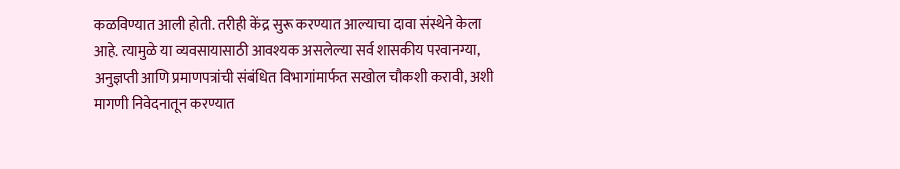कळविण्यात आली होती. तरीही केंद्र सुरू करण्यात आल्याचा दावा संस्थेने केला आहे. त्यामुळे या व्यवसायासाठी आवश्यक असलेल्या सर्व शासकीय परवानग्या, अनुज्ञप्ती आणि प्रमाणपत्रांची संबंधित विभागांमार्फत सखोल चौकशी करावी, अशी मागणी निवेदनातून करण्यात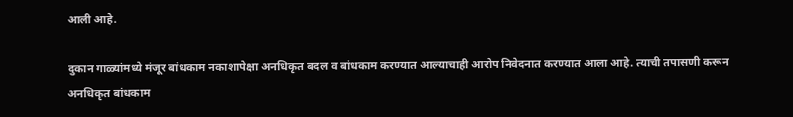आली आहे.

दुकान गाळ्यांमध्ये मंजूर बांधकाम नकाशापेक्षा अनधिकृत बदल व बांधकाम करण्यात आल्याचाही आरोप निवेदनात करण्यात आला आहे. त्याची तपासणी करून अनधिकृत बांधकाम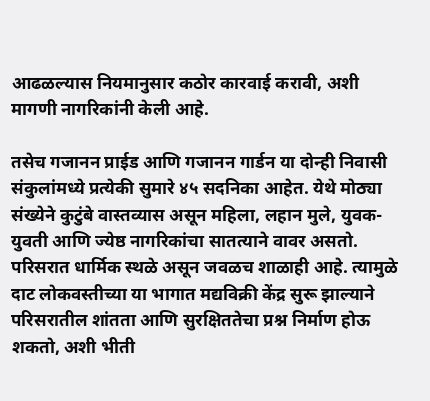आढळल्यास नियमानुसार कठोर कारवाई करावी, अशी मागणी नागरिकांनी केली आहे.

तसेच गजानन प्राईड आणि गजानन गार्डन या दोन्ही निवासी संकुलांमध्ये प्रत्येकी सुमारे ४५ सदनिका आहेत. येथे मोठ्या संख्येने कुटुंबे वास्तव्यास असून महिला, लहान मुले, युवक-युवती आणि ज्येष्ठ नागरिकांचा सातत्याने वावर असतो. परिसरात धार्मिक स्थळे असून जवळच शाळाही आहे. त्यामुळे दाट लोकवस्तीच्या या भागात मद्यविक्री केंद्र सुरू झाल्याने परिसरातील शांतता आणि सुरक्षिततेचा प्रश्न निर्माण होऊ शकतो, अशी भीती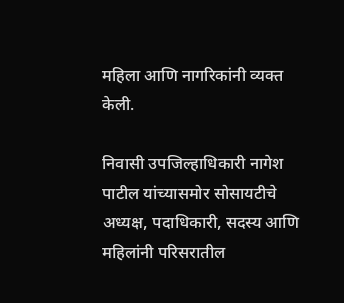महिला आणि नागरिकांनी व्यक्त केली.

निवासी उपजिल्हाधिकारी नागेश पाटील यांच्यासमोर सोसायटीचे अध्यक्ष, पदाधिकारी, सदस्य आणि महिलांनी परिसरातील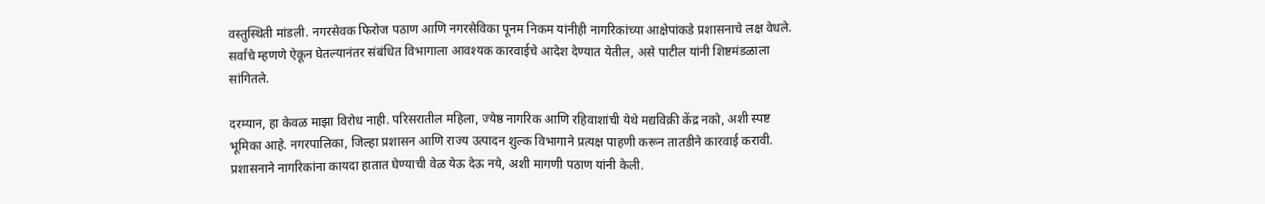वस्तुस्थिती मांडली. नगरसेवक फिरोज पठाण आणि नगरसेविका पूनम निकम यांनीही नागरिकांच्या आक्षेपांकडे प्रशासनाचे लक्ष वेधले. सर्वांचे म्हणणे ऐकून घेतल्यानंतर संबंधित विभागाला आवश्यक कारवाईचे आदेश देण्यात येतील, असे पाटील यांनी शिष्टमंडळाला सांगितले.

दरम्यान, हा केवळ माझा विरोध नाही. परिसरातील महिला, ज्येष्ठ नागरिक आणि रहिवाशांची येथे मद्यविक्री केंद्र नको, अशी स्पष्ट भूमिका आहे. नगरपालिका, जिल्हा प्रशासन आणि राज्य उत्पादन शुल्क विभागाने प्रत्यक्ष पाहणी करून तातडीने कारवाई करावी. प्रशासनाने नागरिकांना कायदा हातात घेण्याची वेळ येऊ देऊ नये, अशी मागणी पठाण यांनी केली.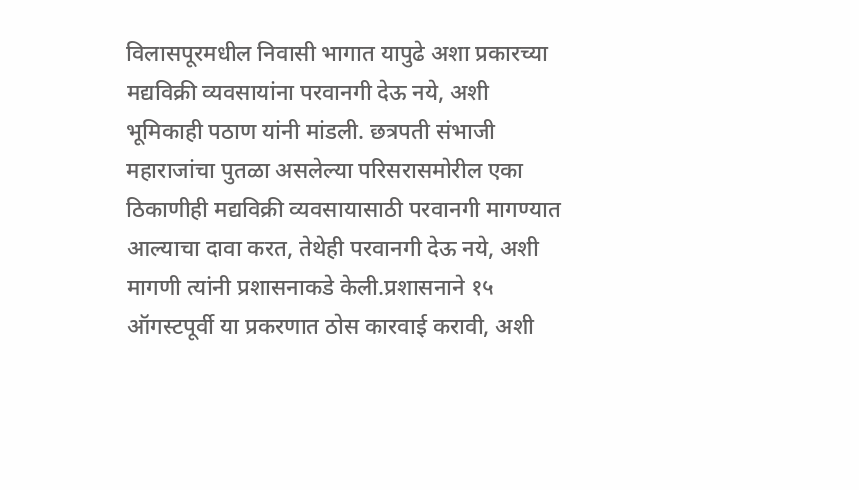विलासपूरमधील निवासी भागात यापुढे अशा प्रकारच्या मद्यविक्री व्यवसायांना परवानगी देऊ नये, अशी भूमिकाही पठाण यांनी मांडली. छत्रपती संभाजी महाराजांचा पुतळा असलेल्या परिसरासमोरील एका ठिकाणीही मद्यविक्री व्यवसायासाठी परवानगी मागण्यात आल्याचा दावा करत, तेथेही परवानगी देऊ नये, अशी मागणी त्यांनी प्रशासनाकडे केली.प्रशासनाने १५ ऑगस्टपूर्वी या प्रकरणात ठोस कारवाई करावी, अशी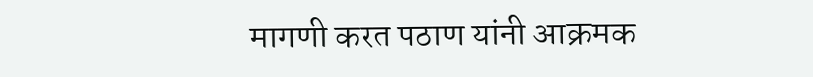मागणी करत पठाण यांनी आक्रमक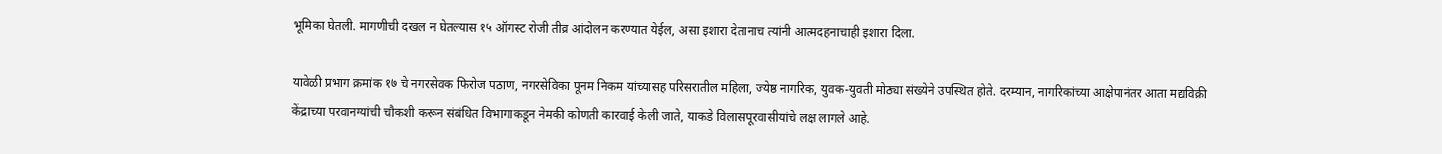भूमिका घेतली. मागणीची दखल न घेतल्यास १५ ऑगस्ट रोजी तीव्र आंदोलन करण्यात येईल, असा इशारा देतानाच त्यांनी आत्मदहनाचाही इशारा दिला.

यावेळी प्रभाग क्रमांक १७ चे नगरसेवक फिरोज पठाण, नगरसेविका पूनम निकम यांच्यासह परिसरातील महिला, ज्येष्ठ नागरिक, युवक-युवती मोठ्या संख्येने उपस्थित होते. दरम्यान, नागरिकांच्या आक्षेपानंतर आता मद्यविक्री केंद्राच्या परवानग्यांची चौकशी करून संबंधित विभागाकडून नेमकी कोणती कारवाई केली जाते, याकडे विलासपूरवासीयांचे लक्ष लागले आहे.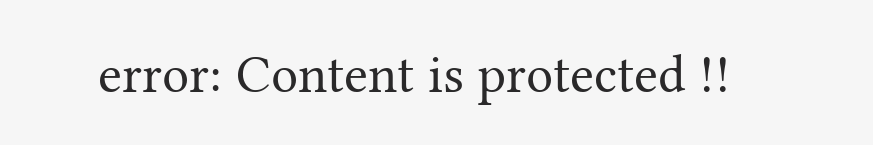error: Content is protected !!